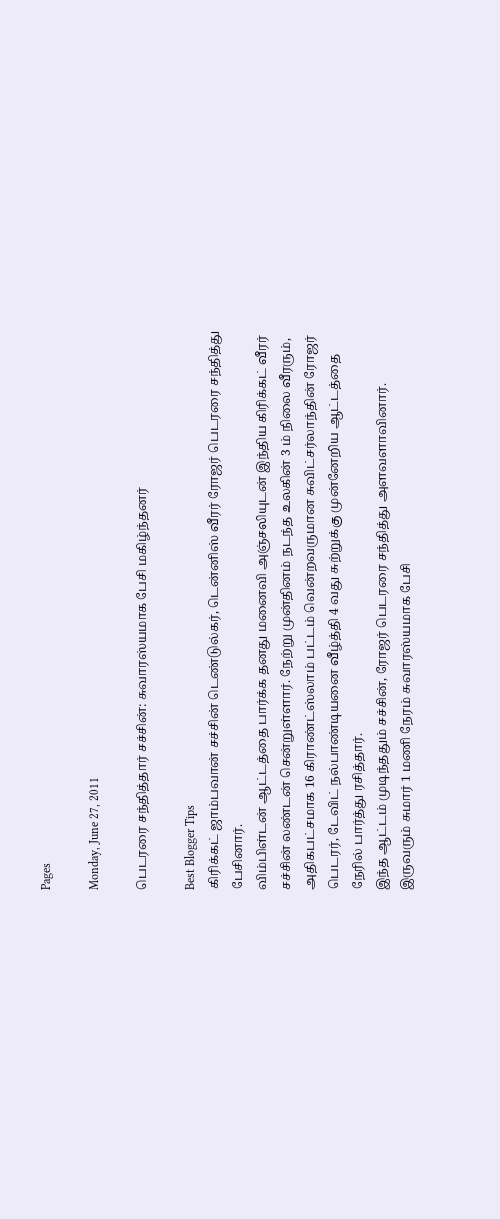Pages

Monday, June 27, 2011

பெடரரை சந்தித்தார் சச்சின்: சுவாரஸ்யமாக பேசி மகிழ்ந்தனர்

Best Blogger Tips
கிரிக்கட் ஜ‌ா‌ம்பவா‌ன் ச‌‌‌ச்‌சி‌ன் டெ‌ண்டு‌ல்க‌ர், டெ‌ன்‌னி‌ஸ் ‌வீர‌ர் ரோஜ‌ர் பெடரரை ச‌ந்‌‌தி‌த்து பே‌சினா‌ர்.
விம்பிள்டன் ஆட்டத்தை பார்க்க தனது மனை‌வி அ‌ஞ்ச‌லியுட‌ன் இ‌ந்‌திய ‌கி‌‌ரி‌க்க‌ட் ‌வீர‌ர் ச‌ச்‌சி‌ன் ல‌ண்ட‌ன் செ‌ன்று‌ள்ளா‌ர். நே‌ற்று மு‌‌ன்‌தின‌ம் நட‌ந்த உலகின் 3 ம் நிலை வீரரும், அதிகபட்சமாக 16 கிராண்ட்ஸ்லாம் பட்டம் வென்றவருமான சுவிட்சர்லாந்தின் ரோஜர் பெடரர், டேவிட் நல்பாண்டியனை வீழ்த்தி 4 வது சுற்றுக்கு முன்னேறிய ஆட்டத்தை நேரில் பார்த்து ரசித்தார்.
இந்த ஆட்டம் முடிந்ததும் ச‌ச்‌சி‌ன், ரோஜர் பெடரரை சந்தித்து அளவளாவினார். இருவரும் சுமார் 1 மணி நேரம் சுவாரஸ்யமாக பேசி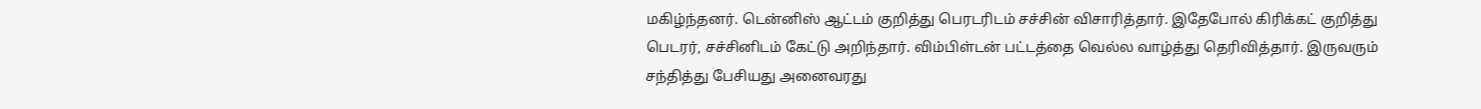மகிழ்ந்தனர். டென்னிஸ் ஆட்டம் குறித்து பெரடரிடம் ச‌ச்‌சி‌ன் விசாரித்தார். இதேபோல் கிரிக்கட் குறித்து பெடரர், ச‌ச்‌சி‌னிடம் கேட்டு அறிந்தார். விம்பிள்டன் பட்டத்தை வெல்ல வாழ்த்து தெரிவித்தார். இருவரும் சந்தித்து பேசியது அனைவரது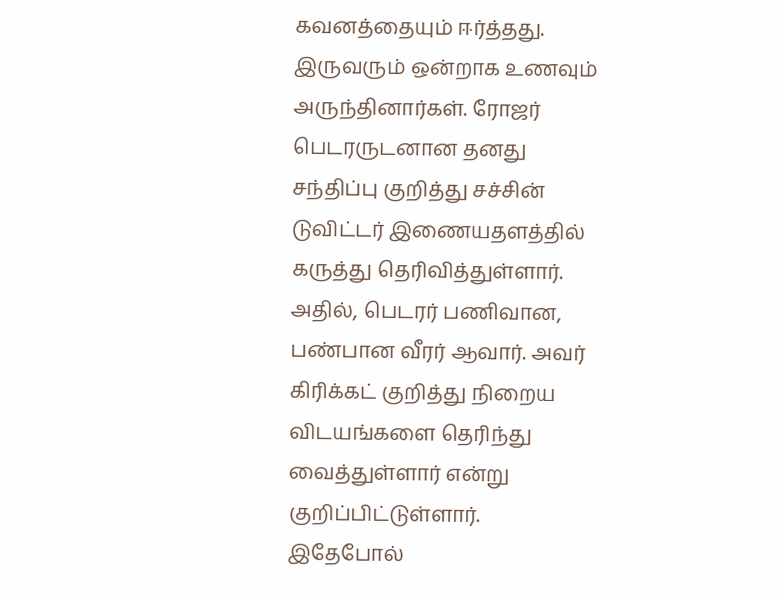கவனத்தையும் ஈர்த்தது.
இருவரும் ஒன்றாக உணவும் அருந்தினார்கள். ரோஜர் பெடரருடனான தனது சந்திப்பு குறித்து ச‌ச்‌சி‌ன் டுவிட்டர் இணையதளத்தில் கருத்து தெரிவித்துள்ளார். அதில், பெடரர் பணிவான, பண்பான வீரர் ஆவார். அவர் கிரிக்கட் குறித்து நிறைய விடயங்களை தெரிந்து வைத்துள்ளார் என்று குறிப்பிட்டுள்ளார்.
இதேபோல்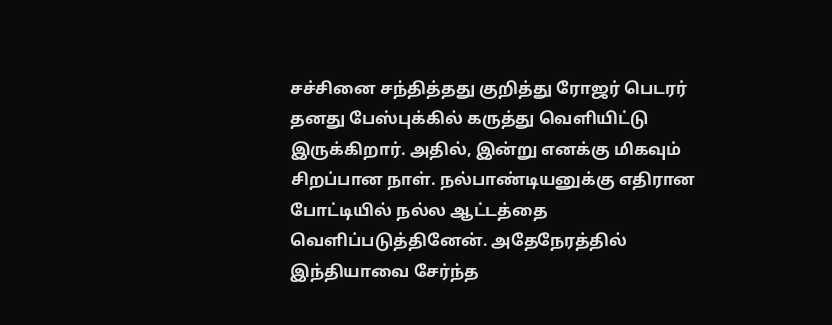ச‌ச்‌சினை சந்தித்தது குறித்து ரோஜர் பெடரர் தனது பேஸ்புக்கில் கருத்து வெளியிட்டு இருக்கிறார். அதில், இன்று எனக்கு மிகவும் சிறப்பான நாள். நல்பாண்டியனுக்கு எதிரான போட்டியில் நல்ல ஆட்டத்தை வெளிப்படுத்தினேன். அதேநேரத்தில் இந்தியாவை சேர்ந்த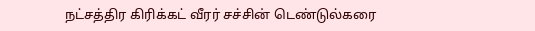நட்சத்திர கிரிக்கட் வீரர் சச்சின் டெண்டுல்கரை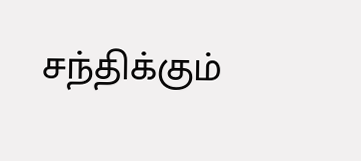சந்திக்கும்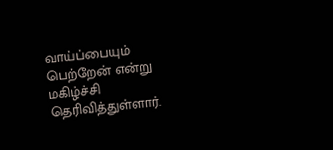வாய்ப்பையும் பெற்றேன் என்று மகிழ்ச்சி தெரிவித்துள்ளார்.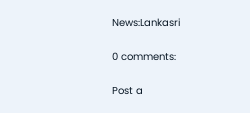News:Lankasri

0 comments:

Post a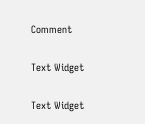Comment

Text Widget

Text Widget